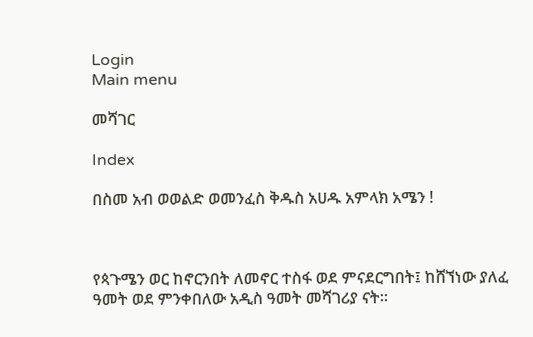Login
Main menu

መሻገር

Index

በስመ አብ ወወልድ ወመንፈስ ቅዱስ አሀዱ አምላክ አሜን !



የጳጉሜን ወር ከኖርንበት ለመኖር ተስፋ ወደ ምናደርግበት፤ ከሸኘነው ያለፈ ዓመት ወደ ምንቀበለው አዲስ ዓመት መሻገሪያ ናት፡፡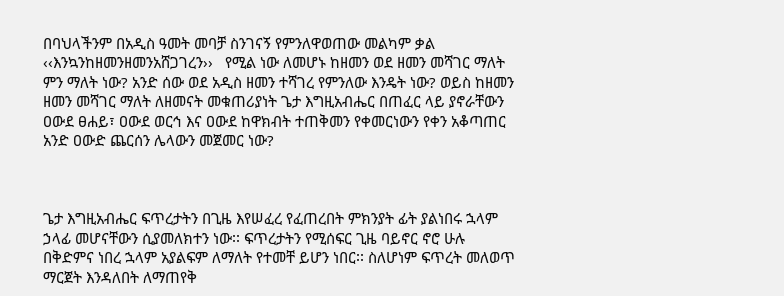በባህላችንም በአዲስ ዓመት መባቻ ስንገናኝ የምንለዋወጠው መልካም ቃል ‹‹እንኳንከዘመንዘመንአሸጋገረን››   የሚል ነው ለመሆኑ ከዘመን ወደ ዘመን መሻገር ማለት ምን ማለት ነው? አንድ ሰው ወደ አዲስ ዘመን ተሻገረ የምንለው እንዴት ነው? ወይስ ከዘመን ዘመን መሻገር ማለት ለዘመናት መቁጠሪያነት ጌታ እግዚአብሔር በጠፈር ላይ ያኖራቸውን ዐውደ ፀሐይ፣ ዐውደ ወርኅ እና ዐውደ ከዋክብት ተጠቅመን የቀመርነውን የቀን አቆጣጠር አንድ ዐውድ ጨርሰን ሌላውን መጀመር ነው?



ጌታ እግዚአብሔር ፍጥረታትን በጊዜ እየሠፈረ የፈጠረበት ምክንያት ፊት ያልነበሩ ኋላም ኃላፊ መሆናቸውን ሲያመለክተን ነው፡፡ ፍጥረታትን የሚሰፍር ጊዜ ባይኖር ኖሮ ሁሉ በቅድምና ነበረ ኋላም አያልፍም ለማለት የተመቸ ይሆን ነበር፡፡ ስለሆነም ፍጥረት መለወጥ ማርጀት እንዳለበት ለማጠየቅ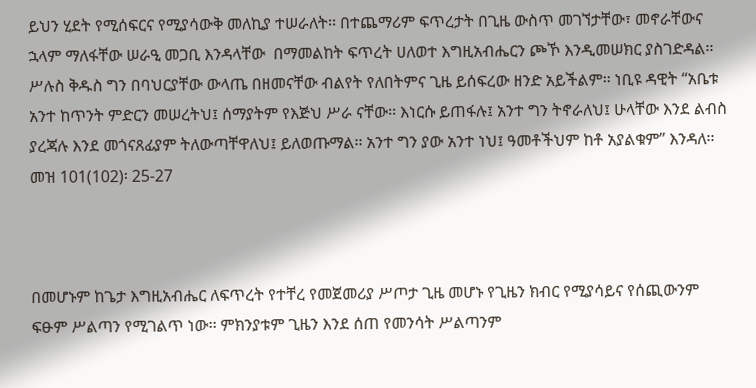ይህን ሂደት የሚሰፍርና የሚያሳውቅ መለኪያ ተሠራለት፡፡ በተጨማሪም ፍጥረታት በጊዜ ውስጥ መገኘታቸው፣ መኖራቸውና ኋላም ማለፋቸው ሠራዒ መጋቢ እንዳላቸው  በማመልከት ፍጥረት ሀለወተ እግዚአብሔርን ጮኾ እንዲመሠክር ያስገድዳል፡፡ ሥሉስ ቅዱስ ግን በባህርያቸው ውላጤ በዘመናቸው ብልየት የለበትምና ጊዜ ይሰፍረው ዘንድ አይችልም፡፡ ነቢዩ ዳዊት “አቤቱ አንተ ከጥንት ምድርን መሠረትህ፤ ሰማያትም የእጅህ ሥራ ናቸው፡፡ እነርሱ ይጠፋሉ፤ አንተ ግን ትኖራለህ፤ ሁላቸው እንደ ልብስ ያረጃሉ እንደ መጎናጸፊያም ትለውጣቸዋለህ፤ ይለወጡማል፡፡ አንተ ግን ያው አንተ ነህ፤ ዓመቶችህም ከቶ አያልቁም” እንዳለ፡፡ መዝ 101(102)፡ 25-27



በመሆኑም ከጌታ እግዚአብሔር ለፍጥረት የተቸረ የመጀመሪያ ሥጦታ ጊዜ መሆኑ የጊዜን ክብር የሚያሳይና የሰጪውንም ፍፁም ሥልጣን የሚገልጥ ነው፡፡ ምክንያቱም ጊዜን እንደ ሰጠ የመንሳት ሥልጣንም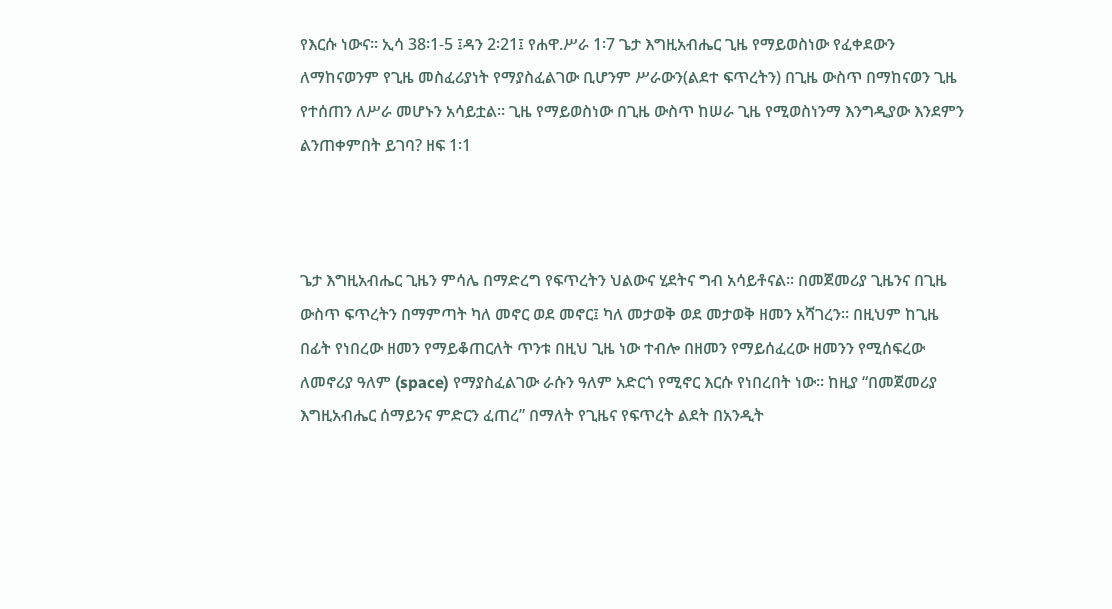የእርሱ ነውና፡፡ ኢሳ 38፡1-5 ፤ዳን 2፡21፤ የሐዋ.ሥራ 1፡7 ጌታ እግዚአብሔር ጊዜ የማይወስነው የፈቀደውን ለማከናወንም የጊዜ መስፈሪያነት የማያስፈልገው ቢሆንም ሥራውን(ልደተ ፍጥረትን) በጊዜ ውስጥ በማከናወን ጊዜ የተሰጠን ለሥራ መሆኑን አሳይቷል፡፡ ጊዜ የማይወስነው በጊዜ ውስጥ ከሠራ ጊዜ የሚወስነንማ እንግዲያው እንደምን ልንጠቀምበት ይገባ? ዘፍ 1፡1



ጌታ እግዚአብሔር ጊዜን ምሳሌ በማድረግ የፍጥረትን ህልውና ሂደትና ግብ አሳይቶናል፡፡ በመጀመሪያ ጊዜንና በጊዜ ውስጥ ፍጥረትን በማምጣት ካለ መኖር ወደ መኖር፤ ካለ መታወቅ ወደ መታወቅ ዘመን አሻገረን፡፡ በዚህም ከጊዜ በፊት የነበረው ዘመን የማይቆጠርለት ጥንቱ በዚህ ጊዜ ነው ተብሎ በዘመን የማይሰፈረው ዘመንን የሚሰፍረው ለመኖሪያ ዓለም (space) የማያስፈልገው ራሱን ዓለም አድርጎ የሚኖር እርሱ የነበረበት ነው፡፡ ከዚያ “በመጀመሪያ እግዚአብሔር ሰማይንና ምድርን ፈጠረ” በማለት የጊዜና የፍጥረት ልደት በአንዲት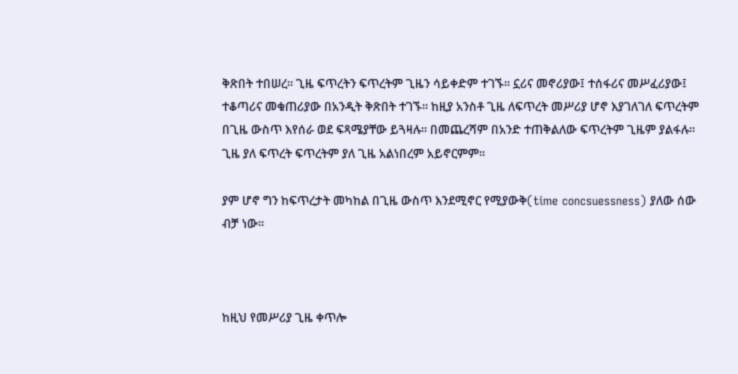ቅጽበት ተበሠረ፡፡ ጊዜ ፍጥረትን ፍጥረትም ጊዜን ሳይቀድም ተገኙ፡፡ ኗሪና መኖሪያው፤ ተሰፋሪና መሥፈሪያው፤ ተቆጣሪና መቁጠሪያው በአንዲት ቅጽበት ተገኙ፡፡ ከዚያ አንስቶ ጊዜ ለፍጥረት መሥሪያ ሆኖ እያገለገለ ፍጥረትም በጊዜ ውስጥ እየሰራ ወደ ፍጻሜያቸው ይጓዛሉ፡፡ በመጨረሻም በአንድ ተጠቅልለው ፍጥረትም ጊዜም ያልፋሉ፡፡ ጊዜ ያለ ፍጥረት ፍጥረትም ያለ ጊዜ አልነበረም አይኖርምም፡፡

ያም ሆኖ ግን ከፍጥረታት መካከል በጊዜ ውስጥ እንደሚኖር የሚያውቅ(time concsuessness) ያለው ሰው ብቻ ነው፡፡



ከዚህ የመሥሪያ ጊዜ ቀጥሎ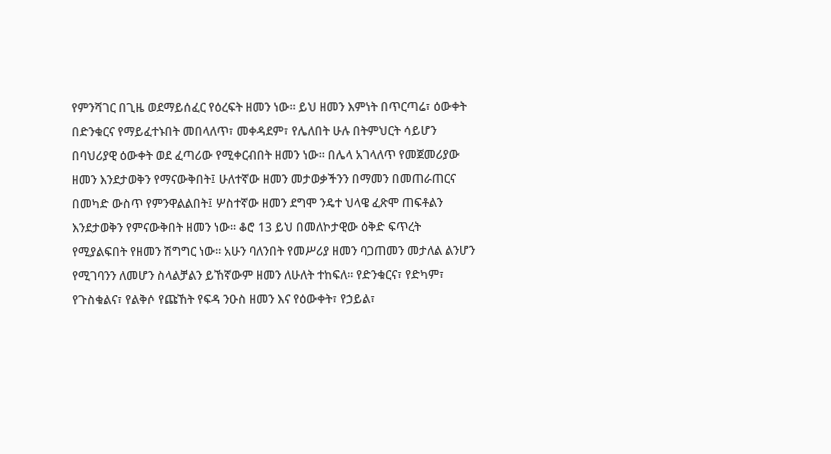የምንሻገር በጊዜ ወደማይሰፈር የዕረፍት ዘመን ነው፡፡ ይህ ዘመን እምነት በጥርጣሬ፣ ዕውቀት በድንቁርና የማይፈተኑበት መበላለጥ፣ መቀዳደም፣ የሌለበት ሁሉ በትምህርት ሳይሆን በባህሪያዊ ዕውቀት ወደ ፈጣሪው የሚቀርብበት ዘመን ነው፡፡ በሌላ አገላለጥ የመጀመሪያው ዘመን እንደታወቅን የማናውቅበት፤ ሁለተኛው ዘመን መታወቃችንን በማመን በመጠራጠርና በመካድ ውስጥ የምንዋልልበት፤ ሦስተኛው ዘመን ደግሞ ንዴተ ህላዌ ፈጽሞ ጠፍቶልን እንደታወቅን የምናውቅበት ዘመን ነው፡፡ ቆሮ 13 ይህ በመለኮታዊው ዕቅድ ፍጥረት የሚያልፍበት የዘመን ሽግግር ነው፡፡ አሁን ባለንበት የመሥሪያ ዘመን ባጋጠመን መታለል ልንሆን የሚገባንን ለመሆን ስላልቻልን ይኸኛውም ዘመን ለሁለት ተከፍለ፡፡ የድንቁርና፣ የድካም፣ የጉስቁልና፣ የልቅሶ የጩኸት የፍዳ ንዑስ ዘመን እና የዕውቀት፣ የኃይል፣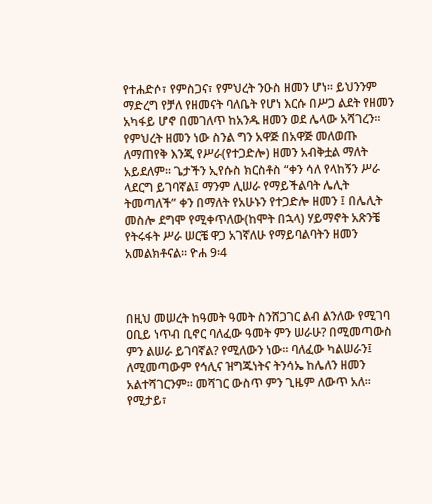የተሐድሶ፣ የምስጋና፣ የምህረት ንዑስ ዘመን ሆነ፡፡ ይህንንም ማድረግ የቻለ የዘመናት ባለቤት የሆነ እርሱ በሥጋ ልደት የዘመን አካፋይ ሆኖ በመገለጥ ከአንዱ ዘመን ወደ ሌላው አሻገረን፡፡ የምህረት ዘመን ነው ስንል ግን አዋጅ በአዋጅ መለወጡ ለማጠየቅ እንጂ የሥራ(የተጋድሎ) ዘመን አብቅቷል ማለት አይደለም፡፡ ጌታችን ኢየሱስ ክርስቶስ “ቀን ሳለ የላከኝን ሥራ ላደርግ ይገባኛል፤ ማንም ሊሠራ የማይችልባት ሌሊት ትመጣለች” ቀን በማለት የአሁኑን የተጋድሎ ዘመን ፤ በሌሊት መስሎ ደግሞ የሚቀጥለው(ከሞት በኋላ) ሃይማኖት አጽንቼ የትሩፋት ሥራ ሠርቼ ዋጋ አገኛለሁ የማይባልባትን ዘመን አመልክቶናል፡፡ ዮሐ 9፡4



በዚህ መሠረት ከዓመት ዓመት ስንሸጋገር ልብ ልንለው የሚገባ ዐቢይ ነጥብ ቢኖር ባለፈው ዓመት ምን ሠራሁ? በሚመጣውስ ምን ልሠራ ይገባኛል? የሚለውን ነው፡፡ ባለፈው ካልሠራን፤ ለሚመጣውም የኅሊና ዝግጁነትና ትንሳኤ ከሌለን ዘመን አልተሻገርንም፡፡ መሻገር ውስጥ ምን ጊዜም ለውጥ አለ፡፡ የሚታይ፣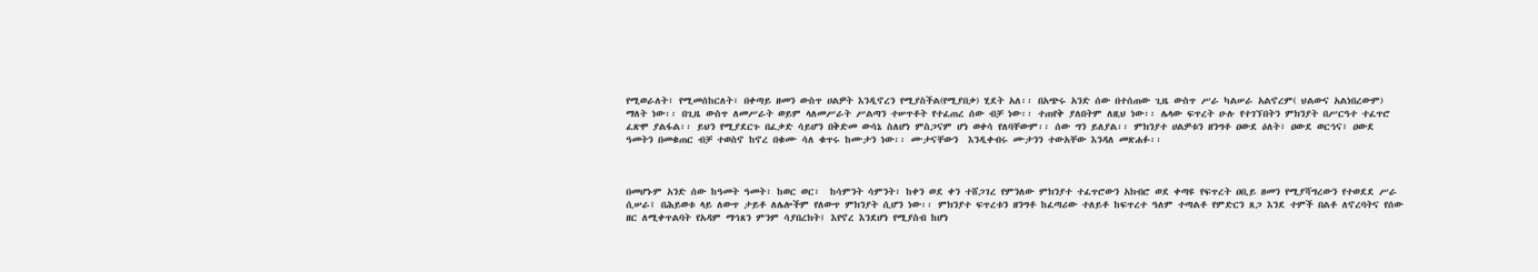የሚወራለት፣ የሚመሰከርለት፣ በቀጣይ ዘመን ውስጥ ሀልዎት እንዲኖረን የሚያስችል(የሚያበቃ) ሂደት አለ፡፡ በአጭሩ አንድ ሰው በተሰጠው ጊዜ ውስጥ ሥራ ካልሠራ አልኖረም( ህልውና አልነበረውም) ማለት ነው፡፡ በጊዜ ውስጥ ለመሥራት ወይም ላለመሥራት ሥልጣን ተሠጥቶት የተፈጠረ ሰው ብቻ ነው፡፡ ተጠየቅ ያለበትም ለዚህ ነው፡፡ ሌላው ፍጥረት ሁሉ የተገኘበትን ምክንያት በሥርዓተ ተፈጥሮ ፈጽሞ ያልፋል፡፡ ይህን የሚያደርጉ በፈቃድ ሳይሆን በቅድመ ውሳኔ ስለሆነ ምስጋናም ሆነ ወቀሳ የለባቸውም፡፡ ሰው ግን ይለያል፡፡ ምክንያተ ሀልዎቱን ዘንግቶ ዐውደ ዕለት፣ ዐውደ ወርኅና፣ ዐውደ ዓመትን በመቁጠር ብቻ ተወስኖ ከኖረ በቁሙ ሳለ ቁጥሩ ከሙታን ነው፡፡ ሙታናቸውን  እንዲቀብሩ ሙታንን ተውአቸው እንዳለ መጽሐፉ፡፡



በመሆኑም አንድ ሰው ከዓመት ዓመት፣ ከወር ወር፣  ከሳምንት ሳምንት፣ ከቀን ወደ ቀን ተሸጋገረ የምንለው ምክንያተ ተፈጥሮውን አክብሮ ወደ ቀጣዩ የፍጥረት ዐቢይ ዘመን የሚያሻግረውን የተወደደ ሥራ ሲሠራ፤ በሕይወቱ ላይ ለውጥ ታይቶ ለሌሎችም የለውጥ ምክንያት ሲሆን ነው፡፡ ምክንያተ ፍጥረቱን ዘንግቶ ከፈጣሪው ተለይቶ ከፍጥረተ ዓለም ተጣልቶ የምድርን ጸጋ እንደ ተምች በልቶ ለኖረባትና የሰው ዘር ለሚቀጥልባት የአዳም ማኅጸን ምንም ሳያበረክት፤ እየኖረ እንደሆነ የሚያስብ ከሆነ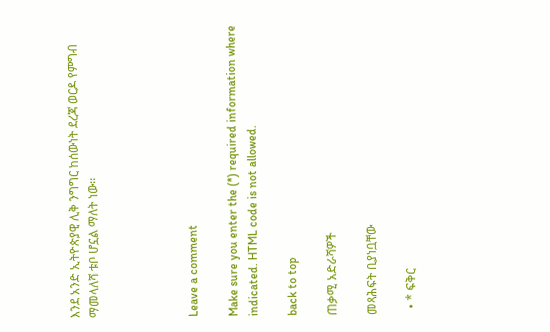እንደ አንድ ኢትዮጵያዊ ሊቅ ንግግር ከሰውነት ደረጃ ወርዶ የምግብ ማመላለሻ ቱቦ ሆኗል ማለት ነው፡፡




Leave a comment

Make sure you enter the (*) required information where indicated. HTML code is not allowed.

back to top

ጠቃሚ አድራሻዎች

መጻሕፍት ቢያነቧቸው

  • * ፍቅር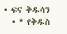• ፍና ቅዱሳን
  • * የቅዱስ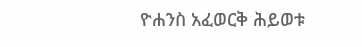ዮሐንስ አፈወርቅ ሕይወቱ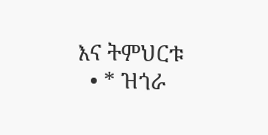እና ትምህርቱ
  • * ዝጎራ